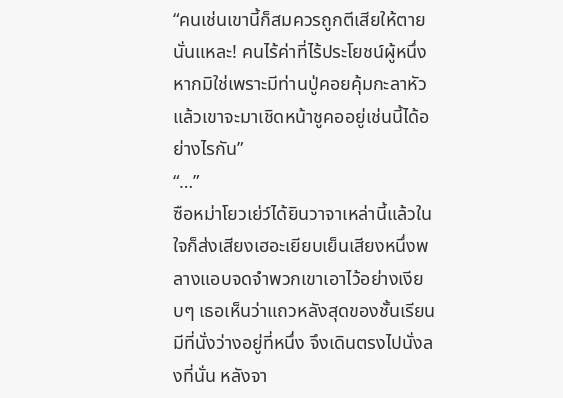“คนเช่นเขานี้ก็สมควรถูกตีเสียให้ตายนั่นแหละ! คนไร้ค่าที่ไร้ประโยชน์ผู้หนึ่ง หากมิใช่เพราะมีท่านปู่คอยคุ้มกะลาหัวแล้วเขาจะมาเชิดหน้าชูคออยู่เช่นนี้ได้อย่างไรกัน”
“…”
ซือหม่าโยวเย่ว์ได้ยินวาจาเหล่านี้แล้วในใจก็ส่งเสียงเฮอะเยียบเย็นเสียงหนึ่งพลางแอบจดจำพวกเขาเอาไว้อย่างเงียบๆ เธอเห็นว่าแถวหลังสุดของชั้นเรียนมีที่นั่งว่างอยู่ที่หนึ่ง จึงเดินตรงไปนั่งลงที่นั่น หลังจา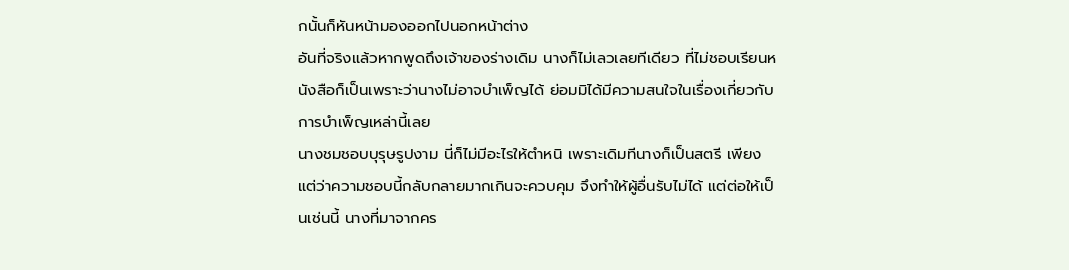กนั้นก็หันหน้ามองออกไปนอกหน้าต่าง
อันที่จริงแล้วหากพูดถึงเจ้าของร่างเดิม นางก็ไม่เลวเลยทีเดียว ที่ไม่ชอบเรียนหนังสือก็เป็นเพราะว่านางไม่อาจบำเพ็ญได้ ย่อมมิได้มีความสนใจในเรื่องเกี่ยวกับการบำเพ็ญเหล่านี้เลย
นางชมชอบบุรุษรูปงาม นี่ก็ไม่มีอะไรให้ตำหนิ เพราะเดิมทีนางก็เป็นสตรี เพียงแต่ว่าความชอบนี้กลับกลายมากเกินจะควบคุม จึงทำให้ผู้อื่นรับไม่ได้ แต่ต่อให้เป็นเช่นนี้ นางที่มาจากคร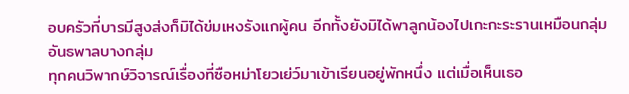อบครัวที่บารมีสูงส่งก็มิได้ข่มเหงรังแกผู้คน อีกทั้งยังมิได้พาลูกน้องไปเกะกะระรานเหมือนกลุ่มอันธพาลบางกลุ่ม
ทุกคนวิพากษ์วิจารณ์เรื่องที่ซือหม่าโยวเย่ว์มาเข้าเรียนอยู่พักหนึ่ง แต่เมื่อเห็นเธอ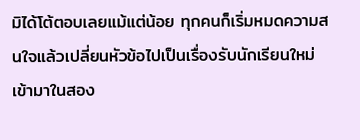มิได้โต้ตอบเลยแม้แต่น้อย ทุกคนก็เริ่มหมดความสนใจแล้วเปลี่ยนหัวข้อไปเป็นเรื่องรับนักเรียนใหม่เข้ามาในสอง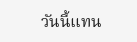วันนี้แทน